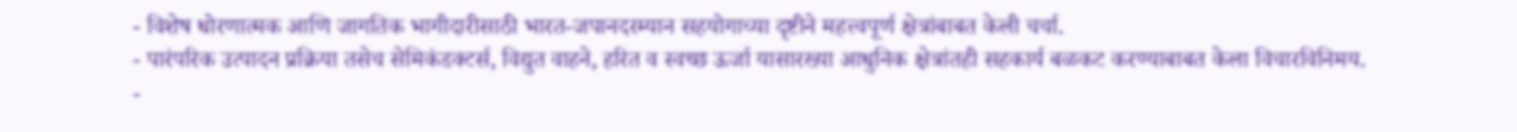- विशेष धोरणात्मक आणि जागतिक भागीदारीसाठी भारत-जपानदरम्यान सहयोगाच्या दृष्टीने महत्त्वपूर्ण क्षेत्रांबाबत केली चर्चा.
- पारंपरिक उत्पादन प्रक्रिया तसेच सेमिकंडक्टर्स, विद्युत वाहने, हरित व स्वच्छ ऊर्जा यासारख्या आधुनिक क्षेत्रांतही सहकार्य बळकट करण्याबाबत केला विचारविनिमय.
-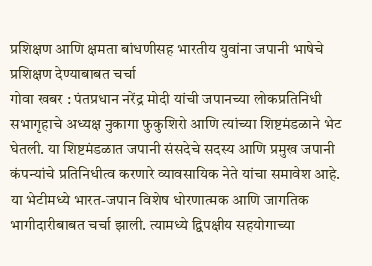प्रशिक्षण आणि क्षमता बांधणीसह भारतीय युवांना जपानी भाषेचे प्रशिक्षण देण्याबाबत चर्चा
गोवा खबर : पंतप्रधान नरेंद्र मोदी यांची जपानच्या लोकप्रतिनिधी सभागृहाचे अध्यक्ष नुकागा फुकुशिरो आणि त्यांच्या शिष्टमंडळाने भेट घेतली. या शिष्टमंडळात जपानी संसदेचे सदस्य आणि प्रमुख जपानी कंपन्यांचे प्रतिनिधीत्व करणारे व्यावसायिक नेते यांचा समावेश आहे.
या भेटीमध्ये भारत-जपान विशेष धोरणात्मक आणि जागतिक भागीदारीबाबत चर्चा झाली. त्यामध्ये द्विपक्षीय सहयोगाच्या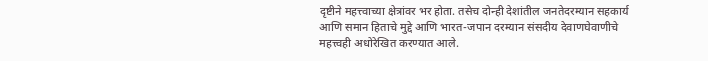दृष्टीने महत्त्वाच्या क्षेत्रांवर भर होता. तसेच दोन्ही देशांतील जनतेदरम्यान सहकार्य आणि समान हिताचे मुद्दे आणि भारत-जपान दरम्यान संसदीय देवाणघेवाणीचे महत्त्वही अधोरेखित करण्यात आले.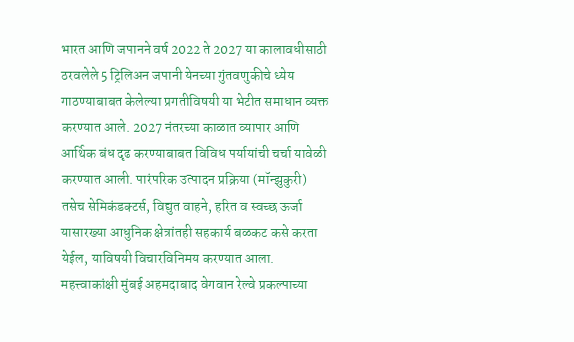भारत आणि जपानने वर्ष 2022 ते 2027 या कालावधीसाठी ठरवलेले 5 ट्रिलिअन जपानी येनच्या गुंतवणुकीचे ध्येय गाठण्याबाबत केलेल्या प्रगतीविषयी या भेटीत समाधान व्यक्त करण्यात आले. 2027 नंतरच्या काळात व्यापार आणि आर्थिक बंध दृढ करण्याबाबत विविध पर्यायांची चर्चा यावेळी करण्यात आली. पारंपरिक उत्पादन प्रक्रिया (मॉन्झुकुरी) तसेच सेमिकंडक्टर्स, विद्युत वाहने, हरित व स्वच्छ ऊर्जा यासारख्या आधुनिक क्षेत्रांतही सहकार्य बळकट कसे करता येईल, याविषयी विचारविनिमय करण्यात आला. महत्त्वाकांक्षी मुंबई अहमदाबाद वेगवान रेल्वे प्रकल्पाच्या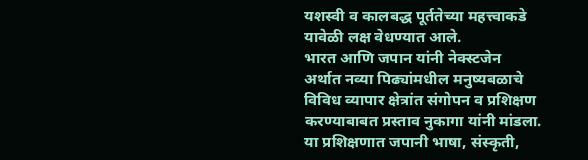यशस्वी व कालबद्ध पूर्ततेच्या महत्त्वाकडे यावेळी लक्ष वेधण्यात आले.
भारत आणि जपान यांनी नेक्स्टजेन अर्थात नव्या पिढ्यांमधील मनुष्यबळाचे विविध व्यापार क्षेत्रांत संगोपन व प्रशिक्षण करण्याबाबत प्रस्ताव नुकागा यांनी मांडला. या प्रशिक्षणात जपानी भाषा, संस्कृती,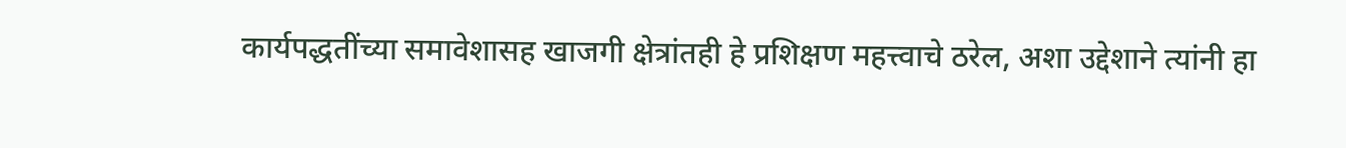कार्यपद्धतींच्या समावेशासह खाजगी क्षेत्रांतही हे प्रशिक्षण महत्त्वाचे ठरेल, अशा उद्देशाने त्यांनी हा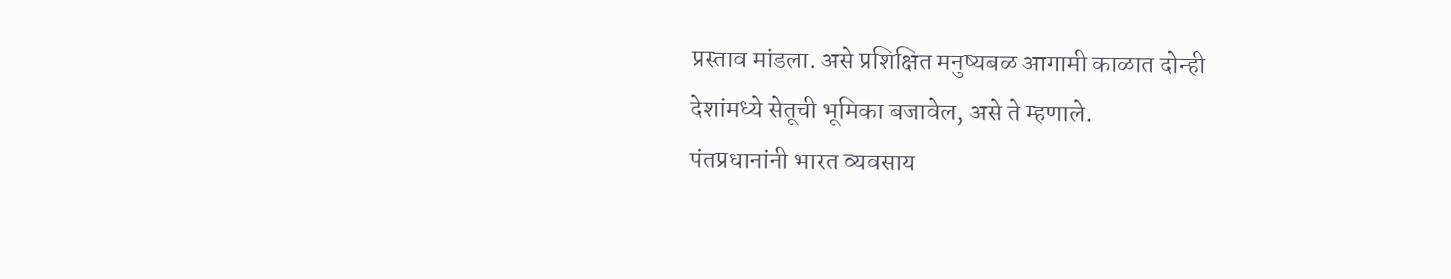प्रस्ताव मांडला. असे प्रशिक्षित मनुष्यबळ आगामी काळात दोन्ही देशांमध्ये सेतूची भूमिका बजावेल, असे ते म्हणाले.
पंतप्रधानांनी भारत व्यवसाय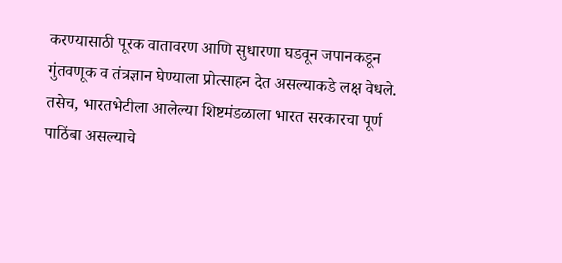करण्यासाठी पूरक वातावरण आणि सुधारणा घडवून जपानकडून गुंतवणूक व तंत्रज्ञान घेण्याला प्रोत्साहन देत असल्याकडे लक्ष वेधले. तसेच, भारतभेटीला आलेल्या शिष्टमंडळाला भारत सरकारचा पूर्ण पाठिंबा असल्याचे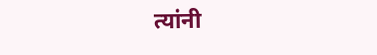त्यांनी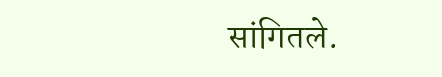सांगितले.